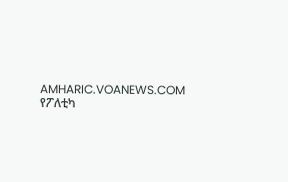AMHARIC.VOANEWS.COM
የፖለቲካ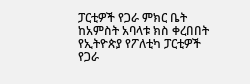ፓርቲዎች የጋራ ምክር ቤት ከአምስት አባላቱ ክስ ቀረበበት
የኢትዮጵያ የፖለቲካ ፓርቲዎች የጋራ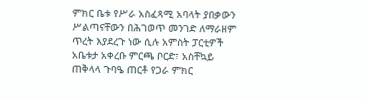ምክር ቤቱ የሥራ አስፈጻሚ አባላት ያበቃውን ሥልጣናቸውን በሕገወጥ መንገድ ለማራዘም ጥረት እያደረጉ ነው ሲሉ አምስት ፓርቲዎች አቤቱታ አቀረቡ ምርጫ ቦርድ፣ አስቸኳይ ጠቅላላ ጉባዔ ጠርቶ የጋራ ምክር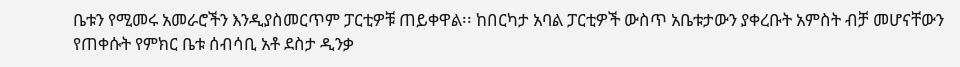ቤቱን የሚመሩ አመራሮችን እንዲያስመርጥም ፓርቲዎቹ ጠይቀዋል፡፡ ከበርካታ አባል ፓርቲዎች ውስጥ አቤቱታውን ያቀረቡት አምስት ብቻ መሆናቸውን የጠቀሱት የምክር ቤቱ ሰብሳቢ አቶ ደስታ ዲንቃ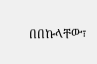በበኩላቸው፣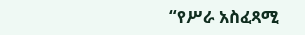“የሥራ አስፈጻሚ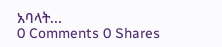አባላት...
0 Comments 0 Shares